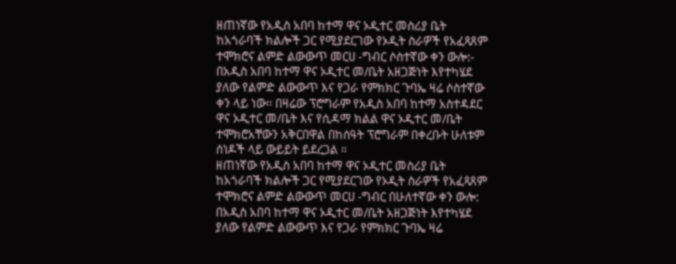ዘጠነኛው የአዲስ አበባ ከተማ ዋና ኦዲተር መስሪያ ቤት ከአጎራባች ክልሎች ጋር የሚያደርገው የኦዲት ስራዎች የአፈጻጸም ተሞክሮና ልምድ ልውውጥ መርሀ -ግብር ሶስተኛው ቀን ውሎ:-
በአዲስ አበባ ከተማ ዋና ኦዲተር መ/ቤት አዘጋጅነት እየተካሄደ ያለው የልምድ ልውውጥ እና የጋራ የምክክር ጉባኤ ዛሬ ሶስተኛው ቀን ላይ ነው፡፡ በዛሬው ፕሮግራም የአዲስ አበባ ከተማ አስተዳደር ዋና ኦዲተር መ/ቤት እና የሲዳማ ክልል ዋና ኦዲተር መ/ቤት ተሞክሮአቸውን አቅርበዋል በከሰዓት ፕሮግራም በቀረቡት ሁለቱም ሰነዶች ላይ ውይይት ይደረጋል ።
ዘጠነኛው የአዲስ አበባ ከተማ ዋና ኦዲተር መስሪያ ቤት ከአጎራባች ክልሎች ጋር የሚያደርገው የኦዲት ስራዎች የአፈጻጸም ተሞክሮና ልምድ ልውውጥ መርሀ -ግብር በሁለተኛው ቀን ውሎ:
በአዲስ አበባ ከተማ ዋና ኦዲተር መ/ቤት አዘጋጅነት እየተካሄደ ያለው የልምድ ልውውጥ እና የጋራ የምክክር ጉባኤ ዛሬ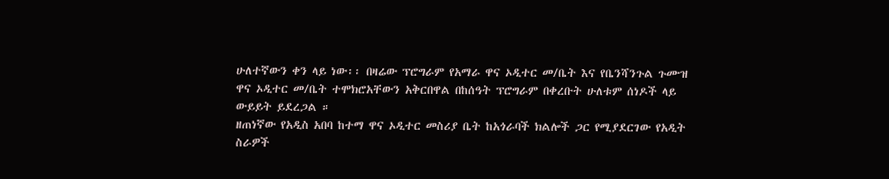ሁለተኛውን ቀን ላይ ነው፡፡ በዛሬው ፕሮግራም የአማራ ዋና ኦዲተር መ/ቤት እና የቤንሻንጉል ጉሙዝ ዋና ኦዲተር መ/ቤት ተሞክሮአቸውን አቅርበዋል በከሰዓት ፕሮግራም በቀረቡት ሁለቱም ሰነዶች ላይ ውይይት ይደረጋል ።
ዘጠነኛው የአዲስ አበባ ከተማ ዋና ኦዲተር መስሪያ ቤት ከአጎራባች ክልሎች ጋር የሚያደርገው የአዲት ስራዎች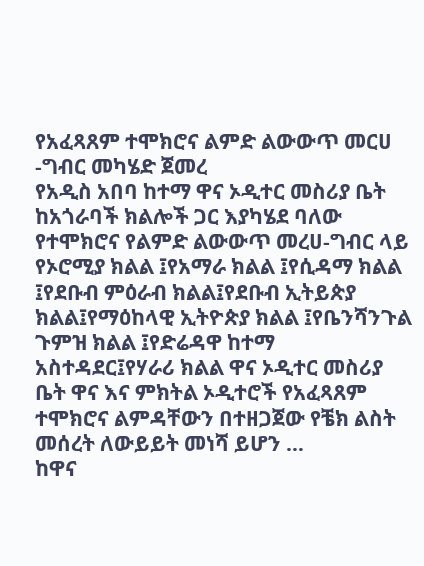የአፈጻጸም ተሞክሮና ልምድ ልውውጥ መርሀ -ግብር መካሄድ ጀመረ
የአዲስ አበባ ከተማ ዋና ኦዲተር መስሪያ ቤት ከአጎራባች ክልሎች ጋር እያካሄደ ባለው የተሞክሮና የልምድ ልውውጥ መረሀ-ግብር ላይ የኦሮሚያ ክልል ፤የአማራ ክልል ፤የሲዳማ ክልል ፤የደቡብ ምዕራብ ክልል፤የደቡብ ኢትይጵያ ክልል፤የማዕከላዊ ኢትዮጵያ ክልል ፤የቤንሻንጉል ጉምዝ ክልል ፤የድሬዳዋ ከተማ አስተዳደር፤የሃራሪ ክልል ዋና ኦዲተር መስሪያ ቤት ዋና እና ምክትል ኦዲተሮች የአፈጻጸም ተሞክሮና ልምዳቸውን በተዘጋጀው የቼክ ልስት መሰረት ለውይይት መነሻ ይሆን …
ከዋና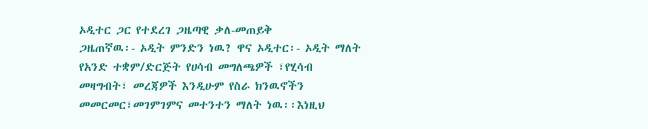ኦዲተር ጋር የተደረገ ጋዜጣዊ ቃለ-መጠይቅ
ጋዜጠኛዉ፡- ኦዲት ምንድን ነዉ? ዋና ኦዲተር፡- ኦዲት ማለት የአንድ ተቋም/ድርጅት የሀሳብ መግለጫዎች ፣የሂሳብ መዛግብት፣ መረጃዎች እንዲሁም የስራ ክንዉኖችን መመርመር፣መገምገምና መተንተን ማለት ነዉ፡፡እነዚህ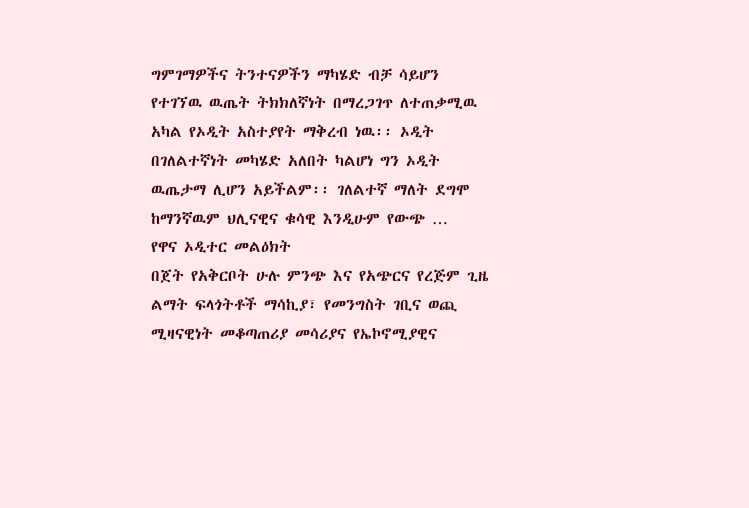ግምገማዎችና ትንተናዎችን ማካሄድ ብቻ ሳይሆን የተገኘዉ ዉጤት ትክክለኛነት በማረጋገጥ ለተጠቃሚዉ አካል የኦዲት አስተያየት ማቅረብ ነዉ፡፡ ኦዲት በገለልተኛነት መካሄድ አለበት ካልሆነ ግን ኦዲት ዉጤታማ ሊሆን አይችልም፡፡ ገለልተኛ ማለት ደግሞ ከማንኛዉም ህሊናዊና ቁሳዊ እንዲሁም የውጭ …
የዋና ኦዲተር መልዕክት
በጀት የአቅርቦት ሁሉ ምንጭ እና የአጭርና የረጅም ጊዜ ልማት ፍላጎትቶች ማሳኪያ፣ የመንግስት ገቢና ወጪ ሚዛናዊነት መቆጣጠሪያ መሳሪያና የኤኮኖሚያዊና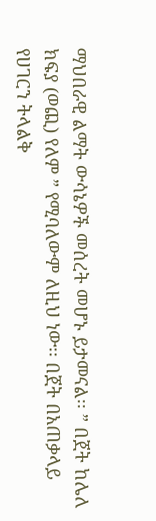ማህበራዊ ልማት ውሳኔዎች መሰረት መሆኑ ይታመናል፡፡ ” በጀት ከሌለ ክፍያ (ወጪ) የለም ” የሚባለውም ለዚህ ነው፡፡ በጀት በአጠቃላይ የሀገርን ትላልቅ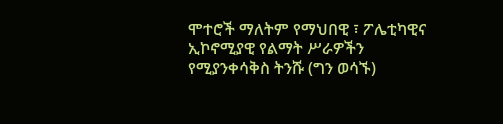ሞተሮች ማለትም የማህበዊ ፣ ፖሌቲካዊና ኢኮኖሚያዊ የልማት ሥራዎችን የሚያንቀሳቅስ ትንሹ (ግን ወሳኙ)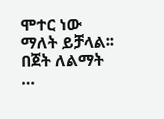ሞተር ነው ማለት ይቻላል፡፡በጀት ለልማት …